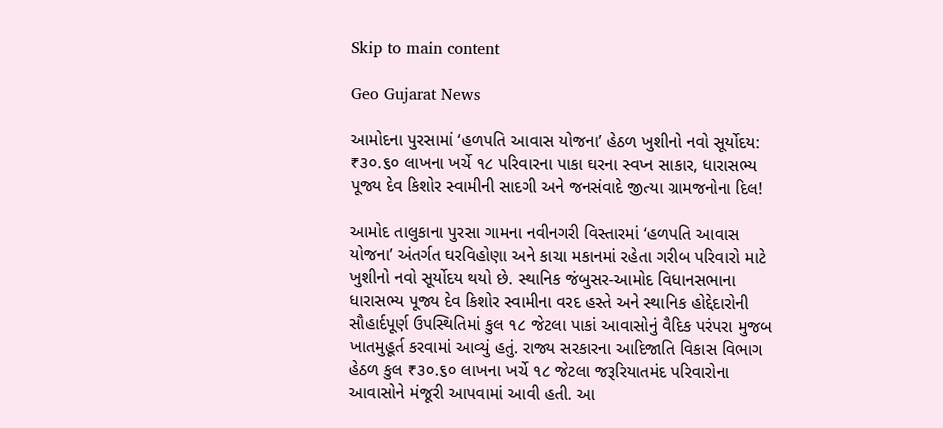Skip to main content

Geo Gujarat News

આમોદના પુરસામાં ‘હળપતિ આવાસ યોજના’ હેઠળ ખુશીનો નવો સૂર્યોદય: ₹૩૦.૬૦ લાખના ખર્ચે ૧૮ પરિવારના પાકા ઘરના સ્વપ્ન સાકાર, ધારાસભ્ય પૂજ્ય દેવ કિશોર સ્વામીની સાદગી અને જનસંવાદે જીત્યા ગ્રામજનોના દિલ!

આમોદ તાલુકાના પુરસા ગામના નવીનગરી વિસ્તારમાં ‘હળપતિ આવાસ યોજના’ અંતર્ગત ઘરવિહોણા અને કાચા મકાનમાં રહેતા ગરીબ પરિવારો માટે ખુશીનો નવો સૂર્યોદય થયો છે. સ્થાનિક જંબુસર-આમોદ વિધાનસભાના ધારાસભ્ય પૂજ્ય દેવ કિશોર સ્વામીના વરદ હસ્તે અને સ્થાનિક હોદ્દેદારોની સૌહાર્દપૂર્ણ ઉપસ્થિતિમાં કુલ ૧૮ જેટલા પાકાં આવાસોનું વૈદિક પરંપરા મુજબ ખાતમુહૂર્ત કરવામાં આવ્યું હતું. રાજ્ય સરકારના આદિજાતિ વિકાસ વિભાગ હેઠળ કુલ ₹૩૦.૬૦ લાખના ખર્ચે ૧૮ જેટલા જરૂરિયાતમંદ પરિવારોના આવાસોને મંજૂરી આપવામાં આવી હતી. આ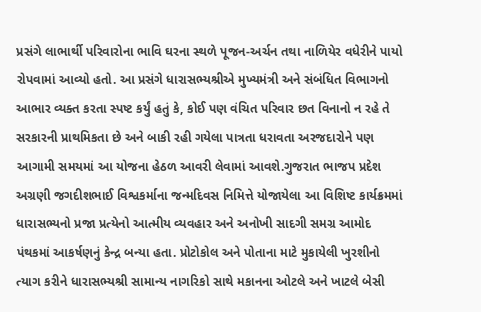પ્રસંગે લાભાર્થી પરિવારોના ભાવિ ઘરના સ્થળે પૂજન-અર્ચન તથા નાળિયેર વધેરીને પાયો રોપવામાં આવ્યો હતો. આ પ્રસંગે ધારાસભ્યશ્રીએ મુખ્યમંત્રી અને સંબંધિત વિભાગનો આભાર વ્યક્ત કરતા સ્પષ્ટ કર્યું હતું કે, કોઈ પણ વંચિત પરિવાર છત વિનાનો ન રહે તે સરકારની પ્રાથમિકતા છે અને બાકી રહી ગયેલા પાત્રતા ધરાવતા અરજદારોને પણ આગામી સમયમાં આ યોજના હેઠળ આવરી લેવામાં આવશે.ગુજરાત ભાજપ પ્રદેશ અગ્રણી જગદીશભાઈ વિશ્વકર્માના જન્મદિવસ નિમિત્તે યોજાયેલા આ વિશિષ્ટ કાર્યક્રમમાં ધારાસભ્યનો પ્રજા પ્રત્યેનો આત્મીય વ્યવહાર અને અનોખી સાદગી સમગ્ર આમોદ પંથકમાં આકર્ષણનું કેન્દ્ર બન્યા હતા. પ્રોટોકોલ અને પોતાના માટે મુકાયેલી ખુરશીનો ત્યાગ કરીને ધારાસભ્યશ્રી સામાન્ય નાગરિકો સાથે મકાનના ઓટલે અને ખાટલે બેસી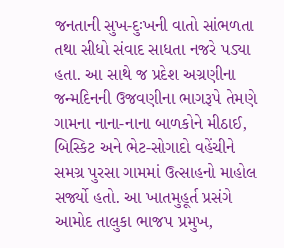જનતાની સુખ-દુઃખની વાતો સાંભળતા તથા સીધો સંવાદ સાધતા નજરે પડ્યા હતા. આ સાથે જ પ્રદેશ અગ્રણીના જન્મદિનની ઉજવણીના ભાગરૂપે તેમણે ગામના નાના-નાના બાળકોને મીઠાઈ, બિસ્કિટ અને ભેટ-સોગાદો વહેંચીને સમગ્ર પુરસા ગામમાં ઉત્સાહનો માહોલ સર્જ્યો હતો. આ ખાતમુહૂર્ત પ્રસંગે આમોદ તાલુકા ભાજપ પ્રમુખ,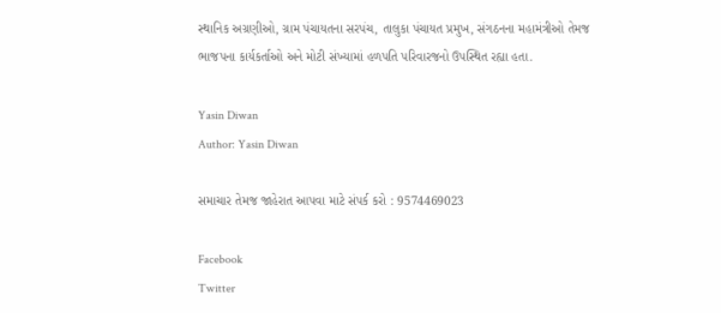સ્થાનિક અગ્રણીઓ, ગ્રામ પંચાયતના સરપંચ, તાલુકા પંચાયત પ્રમુખ, સંગઠનના મહામંત્રીઓ તેમજ ભાજપના કાર્યકર્તાઓ અને મોટી સંખ્યામાં હળપતિ પરિવારજનો ઉપસ્થિત રહ્યા હતા.

Yasin Diwan
Author: Yasin Diwan

સમાચાર તેમજ જાહેરાત આપવા માટે સંપર્ક કરો : 9574469023

Facebook
Twitter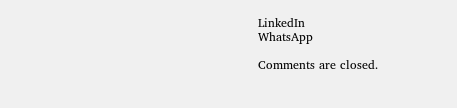LinkedIn
WhatsApp

Comments are closed.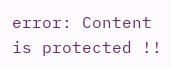error: Content is protected !!